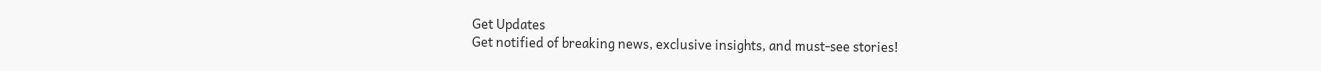Get Updates
Get notified of breaking news, exclusive insights, and must-see stories!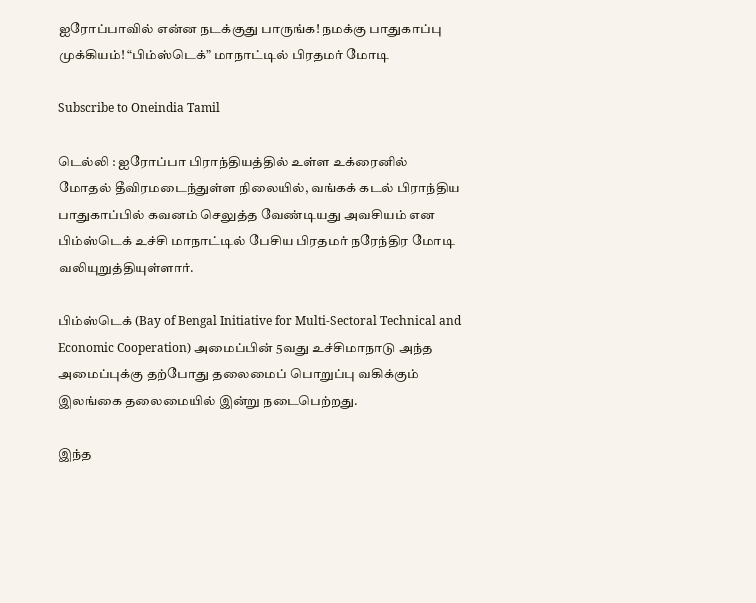ஐரோப்பாவில் என்ன நடக்குது பாருங்க! நமக்கு பாதுகாப்பு முக்கியம்! “பிம்ஸ்டெக்” மாநாட்டில் பிரதமர் மோடி

Subscribe to Oneindia Tamil

டெல்லி : ஐரோப்பா பிராந்தியத்தில் உள்ள உக்ரைனில் மோதல் தீவிரமடைந்துள்ள நிலையில், வங்கக் கடல் பிராந்திய பாதுகாப்பில் கவனம் செலுத்த வேண்டியது அவசியம் என பிம்ஸ்டெக் உச்சி மாநாட்டில் பேசிய பிரதமர் நரேந்திர மோடி வலியுறுத்தியுள்ளார்.

பிம்ஸ்டெக் (Bay of Bengal Initiative for Multi-Sectoral Technical and Economic Cooperation) அமைப்பின் 5வது உச்சிமாநாடு அந்த அமைப்புக்கு தற்போது தலைமைப் பொறுப்பு வகிக்கும் இலங்கை தலைமையில் இன்று நடைபெற்றது.

இந்த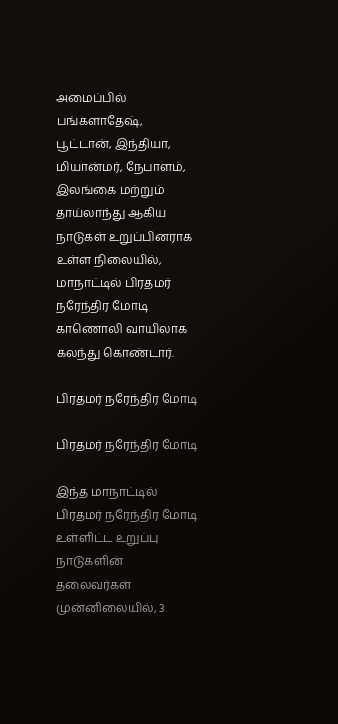அமைப்பில் பங்களாதேஷ், பூட்டான், இந்தியா, மியான்மர், நேபாளம், இலங்கை மற்றும் தாய்லாந்து ஆகிய நாடுகள் உறுப்பினராக உள்ள நிலையில், மாநாட்டில் பிரதமர் நரேந்திர மோடி காணொலி வாயிலாக கலந்து கொண்டார்.

பிரதமர் நரேந்திர மோடி

பிரதமர் நரேந்திர மோடி

இந்த மாநாட்டில் பிரதமர் நரேந்திர மோடி உள்ளிட்ட உறுப்பு நாடுகளின் தலைவர்கள் முன்னிலையில், 3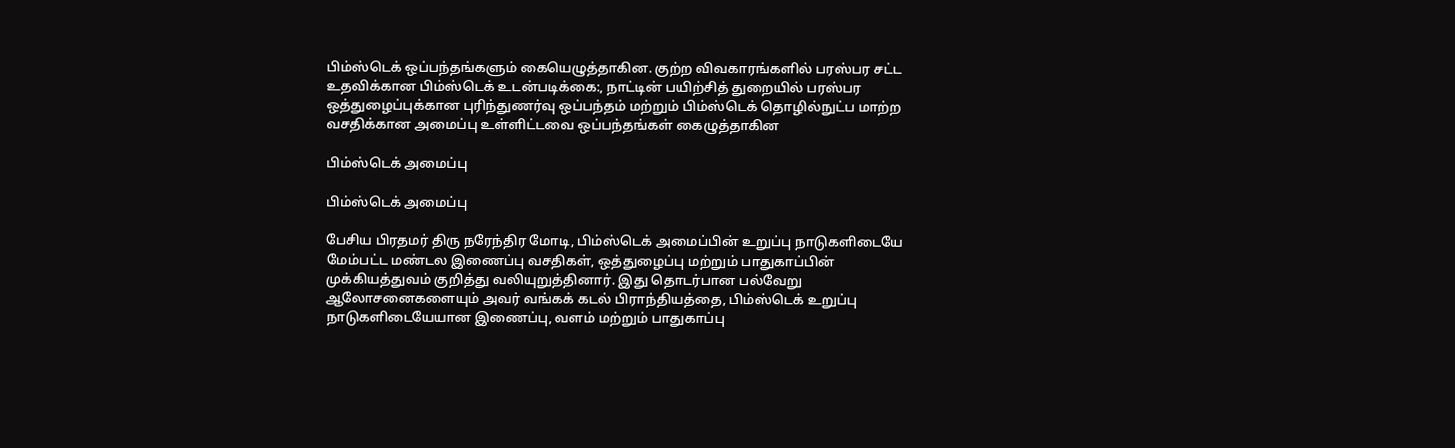பிம்ஸ்டெக் ஒப்பந்தங்களும் கையெழுத்தாகின. குற்ற விவகாரங்களில் பரஸ்பர சட்ட உதவிக்கான பிம்ஸ்டெக் உடன்படிக்கை:, நாட்டின் பயிற்சித் துறையில் பரஸ்பர ஒத்துழைப்புக்கான புரிந்துணர்வு ஒப்பந்தம் மற்றும் பிம்ஸ்டெக் தொழில்நுட்ப மாற்ற வசதிக்கான அமைப்பு உள்ளிட்டவை ஒப்பந்தங்கள் கைழுத்தாகின

பிம்ஸ்டெக் அமைப்பு

பிம்ஸ்டெக் அமைப்பு

பேசிய பிரதமர் திரு நரேந்திர மோடி, பிம்ஸ்டெக் அமைப்பின் உறுப்பு நாடுகளிடையே மேம்பட்ட மண்டல இணைப்பு வசதிகள், ஒத்துழைப்பு மற்றும் பாதுகாப்பின் முக்கியத்துவம் குறித்து வலியுறுத்தினார். இது தொடர்பான பல்வேறு ஆலோசனைகளையும் அவர் வங்கக் கடல் பிராந்தியத்தை, பிம்ஸ்டெக் உறுப்பு நாடுகளிடையேயான இணைப்பு, வளம் மற்றும் பாதுகாப்பு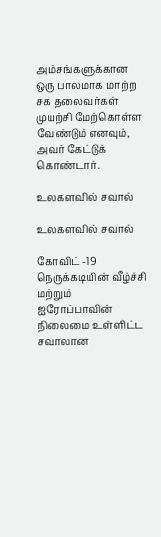அம்சங்களுக்கான ஒரு பாலமாக மாற்ற சக தலைவர்கள் முயற்சி மேற்கொள்ள வேண்டும் எனவும், அவர் கேட்டுக் கொண்டார்.

உலகளவில் சவால்

உலகளவில் சவால்

கோவிட் -19 நெருக்கடியின் வீழ்ச்சி மற்றும் ஐரோப்பாவின் நிலைமை உள்ளிட்ட சவாலான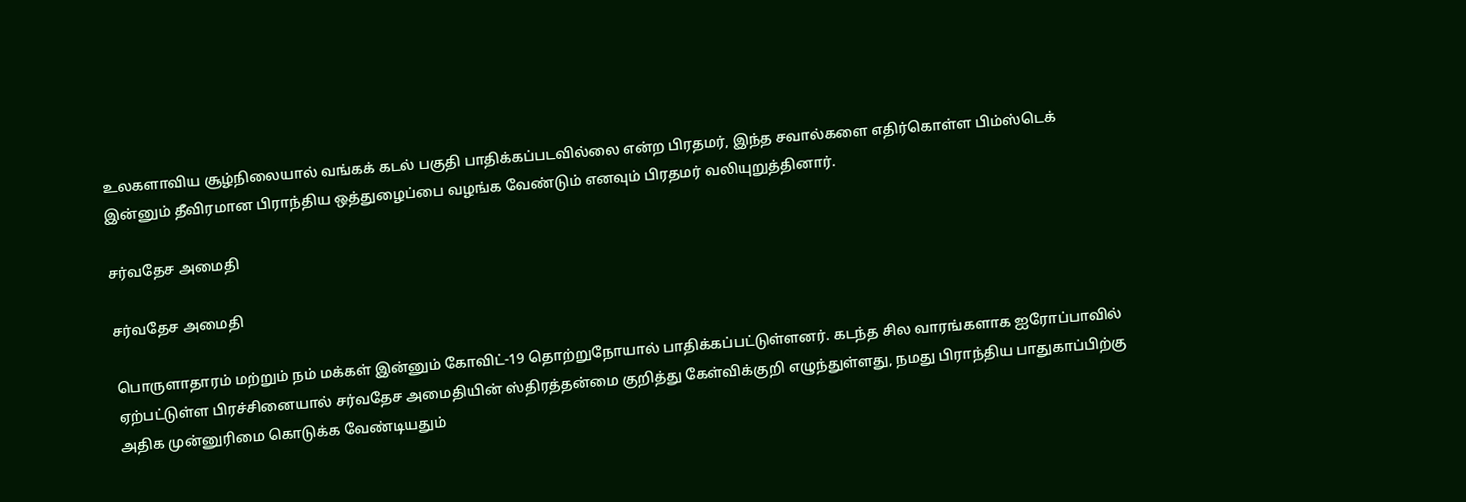உலகளாவிய சூழ்நிலையால் வங்கக் கடல் பகுதி பாதிக்கப்படவில்லை என்ற பிரதமர், இந்த சவால்களை எதிர்கொள்ள பிம்ஸ்டெக் இன்னும் தீவிரமான பிராந்திய ஒத்துழைப்பை வழங்க வேண்டும் எனவும் பிரதமர் வலியுறுத்தினார்.

சர்வதேச அமைதி

சர்வதேச அமைதி

பொருளாதாரம் மற்றும் நம் மக்கள் இன்னும் கோவிட்-19 தொற்றுநோயால் பாதிக்கப்பட்டுள்ளனர். கடந்த சில வாரங்களாக ஐரோப்பாவில் ஏற்பட்டுள்ள பிரச்சினையால் சர்வதேச அமைதியின் ஸ்திரத்தன்மை குறித்து கேள்விக்குறி எழுந்துள்ளது, நமது பிராந்திய பாதுகாப்பிற்கு அதிக முன்னுரிமை கொடுக்க வேண்டியதும்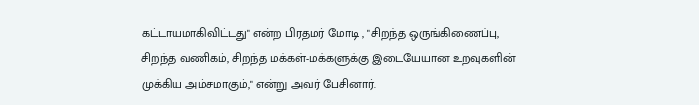கட்டாயமாகிவிட்டது" என்ற பிரதமர் மோடி , "சிறந்த ஒருங்கிணைப்பு, சிறந்த வணிகம், சிறந்த மக்கள்-மக்களுக்கு இடையேயான உறவுகளின் முக்கிய அம்சமாகும்," என்று அவர் பேசினார்.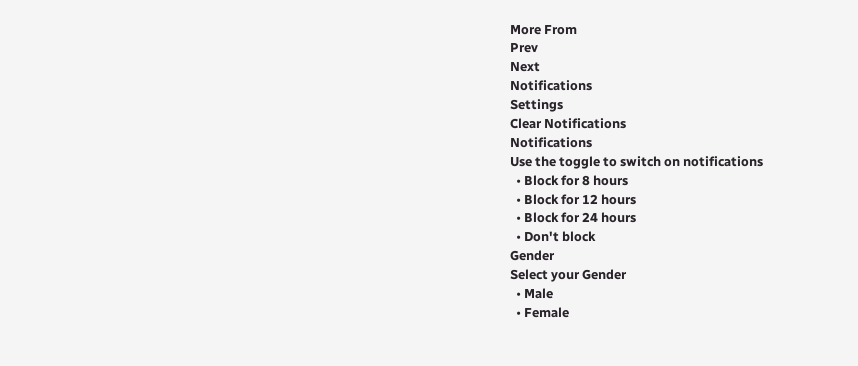More From
Prev
Next
Notifications
Settings
Clear Notifications
Notifications
Use the toggle to switch on notifications
  • Block for 8 hours
  • Block for 12 hours
  • Block for 24 hours
  • Don't block
Gender
Select your Gender
  • Male
  • Female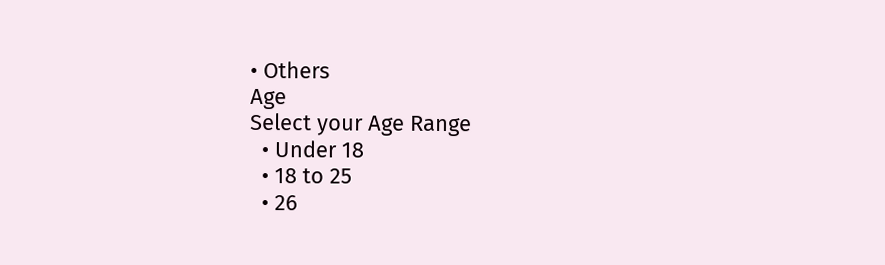• Others
Age
Select your Age Range
  • Under 18
  • 18 to 25
  • 26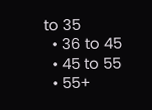to 35
  • 36 to 45
  • 45 to 55
  • 55+